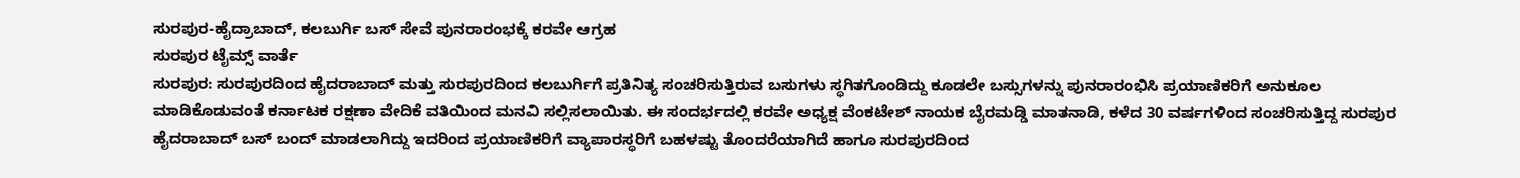ಸುರಪುರ-ಹೈದ್ರಾಬಾದ್, ಕಲಬುರ್ಗಿ ಬಸ್ ಸೇವೆ ಪುನರಾರಂಭಕ್ಕೆ ಕರವೇ ಆಗ್ರಹ
ಸುರಪುರ ಟೈಮ್ಸ್ ವಾರ್ತೆ
ಸುರಪುರ: ಸುರಪುರದಿಂದ ಹೈದರಾಬಾದ್ ಮತ್ತು ಸುರಪುರದಿಂದ ಕಲಬುರ್ಗಿಗೆ ಪ್ರತಿನಿತ್ಯ ಸಂಚರಿಸುತ್ತಿರುವ ಬಸುಗಳು ಸ್ಥಗಿತಗೊಂಡಿದ್ದು ಕೂಡಲೇ ಬಸ್ಸುಗಳನ್ನು ಪುನರಾರಂಭಿಸಿ ಪ್ರಯಾಣಿಕರಿಗೆ ಅನುಕೂಲ ಮಾಡಿಕೊಡುವಂತೆ ಕರ್ನಾಟಕ ರಕ್ಷಣಾ ವೇದಿಕೆ ವತಿಯಿಂದ ಮನವಿ ಸಲ್ಲಿಸಲಾಯಿತು. ಈ ಸಂದರ್ಭದಲ್ಲಿ ಕರವೇ ಅಧ್ಯಕ್ಷ ವೆಂಕಟೇಶ್ ನಾಯಕ ಬೈರಮಡ್ಡಿ ಮಾತನಾಡಿ, ಕಳೆದ 30 ವರ್ಷಗಳಿಂದ ಸಂಚರಿಸುತ್ತಿದ್ದ ಸುರಪುರ ಹೈದರಾಬಾದ್ ಬಸ್ ಬಂದ್ ಮಾಡಲಾಗಿದ್ದು ಇದರಿಂದ ಪ್ರಯಾಣಿಕರಿಗೆ ವ್ಯಾಪಾರಸ್ಥರಿಗೆ ಬಹಳಷ್ಟು ತೊಂದರೆಯಾಗಿದೆ ಹಾಗೂ ಸುರಪುರದಿಂದ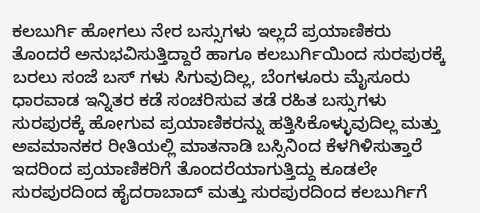ಕಲಬುರ್ಗಿ ಹೋಗಲು ನೇರ ಬಸ್ಸುಗಳು ಇಲ್ಲದೆ ಪ್ರಯಾಣಿಕರು ತೊಂದರೆ ಅನುಭವಿಸುತ್ತಿದ್ದಾರೆ ಹಾಗೂ ಕಲಬುರ್ಗಿಯಿಂದ ಸುರಪುರಕ್ಕೆ ಬರಲು ಸಂಜೆ ಬಸ್ ಗಳು ಸಿಗುವುದಿಲ್ಲ, ಬೆಂಗಳೂರು ಮೈಸೂರು ಧಾರವಾಡ ಇನ್ನಿತರ ಕಡೆ ಸಂಚರಿಸುವ ತಡೆ ರಹಿತ ಬಸ್ಸುಗಳು ಸುರಪುರಕ್ಕೆ ಹೋಗುವ ಪ್ರಯಾಣಿಕರನ್ನು ಹತ್ತಿಸಿಕೊಳ್ಳುವುದಿಲ್ಲ ಮತ್ತು ಅವಮಾನಕರ ರೀತಿಯಲ್ಲಿ ಮಾತನಾಡಿ ಬಸ್ಸಿನಿಂದ ಕೆಳಗಿಳಿಸುತ್ತಾರೆ ಇದರಿಂದ ಪ್ರಯಾಣಿಕರಿಗೆ ತೊಂದರೆಯಾಗುತ್ತಿದ್ದು ಕೂಡಲೇ ಸುರಪುರದಿಂದ ಹೈದರಾಬಾದ್ ಮತ್ತು ಸುರಪುರದಿಂದ ಕಲಬುರ್ಗಿಗೆ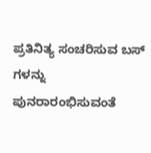ಪ್ರತಿನಿತ್ಯ ಸಂಚರಿಸುವ ಬಸ್ ಗಳನ್ನು ಪುನರಾರಂಭಿಸುವಂತೆ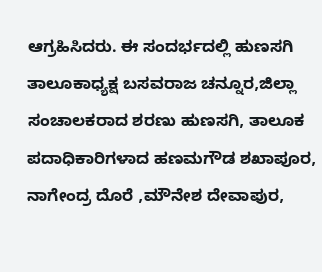ಆಗ್ರಹಿಸಿದರು. ಈ ಸಂದರ್ಭದಲ್ಲಿ ಹುಣಸಗಿ ತಾಲೂಕಾಧ್ಯಕ್ಷ ಬಸವರಾಜ ಚನ್ನೂರ,ಜಿಲ್ಲಾ ಸಂಚಾಲಕರಾದ ಶರಣು ಹುಣಸಗಿ, ತಾಲೂಕ ಪದಾಧಿಕಾರಿಗಳಾದ ಹಣಮಗೌಡ ಶಖಾಪೂರ, ನಾಗೇಂದ್ರ ದೊರೆ ,ಮೌನೇಶ ದೇವಾಪುರ,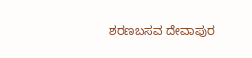ಶರಣಬಸವ ದೇವಾಪುರ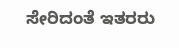ಸೇರಿದಂತೆ ಇತರರು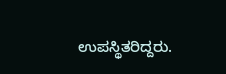ಉಪಸ್ಥಿತರಿದ್ದರು.